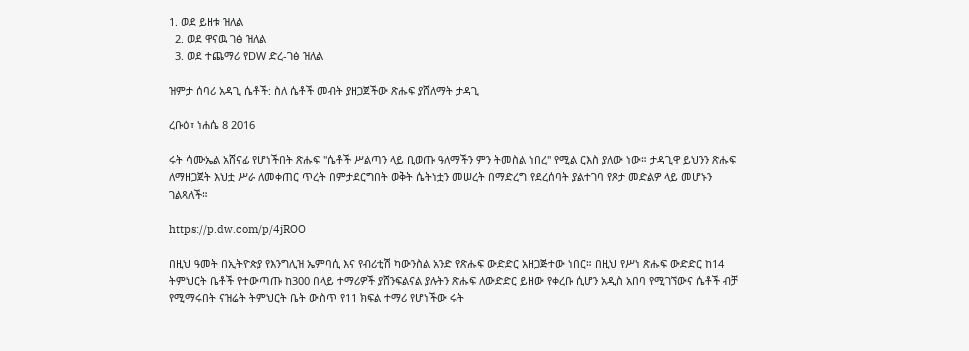1. ወደ ይዘቱ ዝለል
  2. ወደ ዋናዉ ገፅ ዝለል
  3. ወደ ተጨማሪ የDW ድረ-ገፅ ዝለል

ዝምታ ሰባሪ አዳጊ ሴቶች: ስለ ሴቶች መብት ያዘጋጀችው ጽሑፍ ያሸለማት ታዳጊ

ረቡዕ፣ ነሐሴ 8 2016

ሩት ሳሙኤል አሸናፊ የሆነችበት ጽሑፍ "ሴቶች ሥልጣን ላይ ቢወጡ ዓለማችን ምን ትመስል ነበረ" የሚል ርእስ ያለው ነው። ታዳጊዋ ይህንን ጽሑፍ ለማዘጋጀት እህቷ ሥራ ለመቀጠር ጥረት በምታደርግበት ወቅት ሴትነቷን መሠረት በማድረግ የደረሰባት ያልተገባ የጾታ መድልዎ ላይ መሆኑን ገልጻለች።

https://p.dw.com/p/4jROO

በዚህ ዓመት በኢትዮጵያ የእንግሊዝ ኤምባሲ እና የብሪቲሽ ካውንስል አንድ የጽሑፍ ውድድር አዘጋጅተው ነበር። በዚህ የሥነ ጽሑፍ ውድድር ከ14 ትምህርት ቤቶች የተውጣጡ ከ300 በላይ ተማሪዎች ያሸንፍልናል ያሉትን ጽሑፍ ለውድድር ይዘው የቀረቡ ሲሆን አዲስ አበባ የሚገኘውና ሴቶች ብቻ የሚማሩበት ናዝሬት ትምህርት ቤት ውስጥ የ11 ክፍል ተማሪ የሆነችው ሩት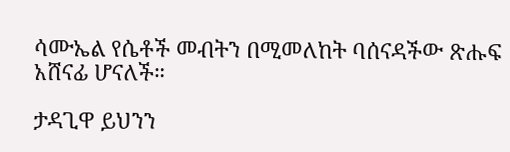ሳሙኤል የሴቶች መብትን በሚመለከት ባሰናዳችው ጽሑፍ አሸናፊ ሆናለች።

ታዳጊዋ ይህንን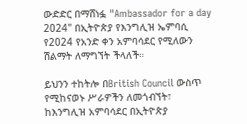ውድድር በማሸነፏ "Ambassador for a day 2024" በኢትዮጵያ የእንግሊዝ ኤምባሲ የ2024 የአንድ ቀን አምባሳደር የሚለውን ሽልማት ለማግኘት ችላለች።

ይህንን ተከትሎ በBritish Council ውስጥ የሚከናወኑ ሥራዎችን ለመጎብኘት፣ ከእንግሊዝ አምባሳደር በኢትዮጵያ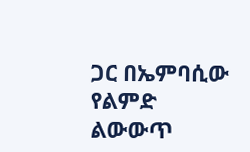ጋር በኤምባሲው የልምድ ልውውጥ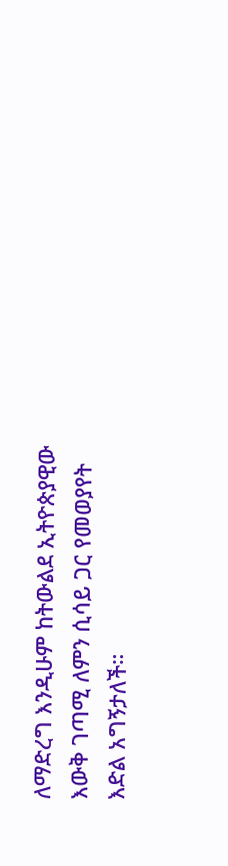ለማድረግ እንዲሁም ከትውልደ ኢትዮጵያዊው እውቅ ገጣሚ ለምን ሲሳይ ጋር የመወያየት እድል አግኝታለች።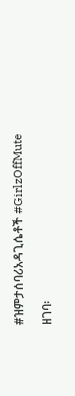#ዝምታሰባሪአዳጊሴቶች #GirlzOffMute

ዘገባ፡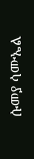ሱመያ ሳሙኤል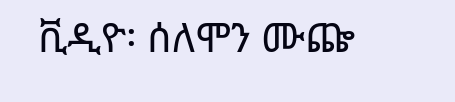ቪዲዮ፡ ሰለሞን ሙጬ